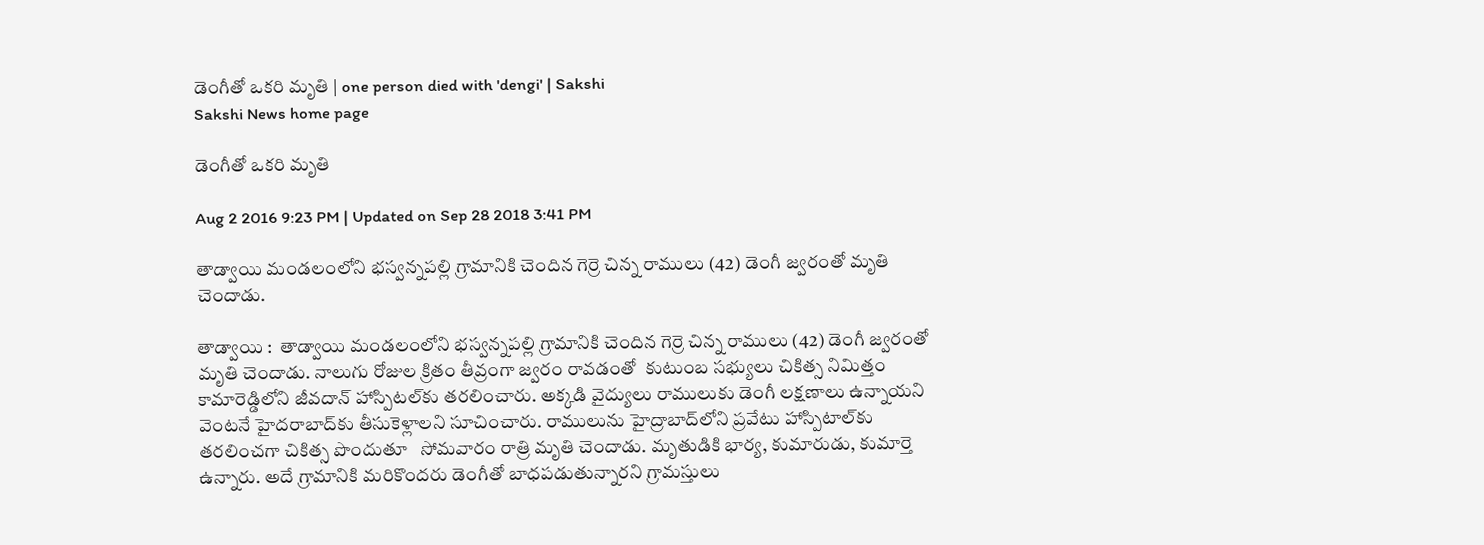డెంగీతో ఒకరి మృతి | one person died with 'dengi' | Sakshi
Sakshi News home page

డెంగీతో ఒకరి మృతి

Aug 2 2016 9:23 PM | Updated on Sep 28 2018 3:41 PM

తాడ్వాయి మండలంలోని భస్వన్నపల్లి గ్రామానికి చెందిన గెర్రె చిన్న రాములు (42) డెంగీ జ్వరంతో మృతి చెందాడు.

తాడ్వాయి :  తాడ్వాయి మండలంలోని భస్వన్నపల్లి గ్రామానికి చెందిన గెర్రె చిన్న రాములు (42) డెంగీ జ్వరంతో మృతి చెందాడు. నాలుగు రోజుల క్రితం తీవ్రంగా జ్వరం రావడంతో  కుటుంబ సభ్యులు చికిత్స నిమిత్తం కామారెడ్డిలోని జీవదాన్‌ హాస్పిటల్‌కు తరలించారు. అక్కడి వైద్యులు రాములుకు డెంగీ లక్షణాలు ఉన్నాయని వెంటనే హైదరాబాద్‌కు తీసుకెళ్లాలని సూచించారు. రాములును హైద్రాబాద్‌లోని ప్రవేటు హాస్పిటాల్‌కు తరలించగా చికిత్స పొందుతూ   సోమవారం రాత్రి మృతి చెందాడు. మృతుడికి భార్య, కుమారుడు, కుమార్తె ఉన్నారు. అదే గ్రామానికి మరికొందరు డెంగీతో బాధపడుతున్నారని గ్రామస్తులు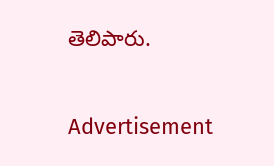తెలిపారు.

Advertisement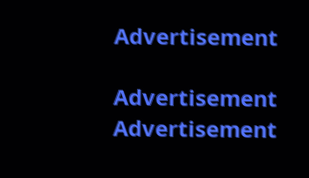Advertisement

Advertisement
Advertisement